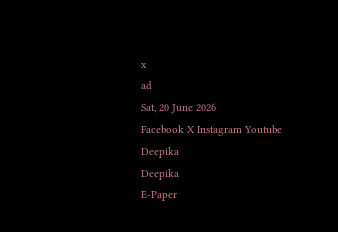x
ad
Sat, 20 June 2026
Facebook X Instagram Youtube
Deepika
Deepika
E-Paper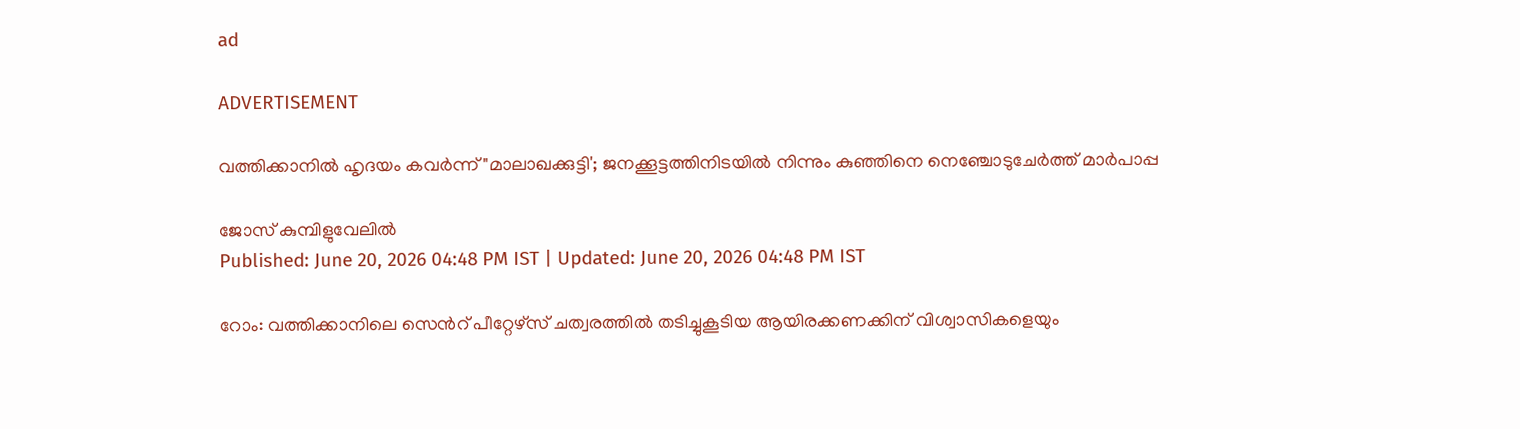ad

ADVERTISEMENT

വത്തിക്കാനിൽ ഹൃദയം കവർന്ന് "മാലാഖക്കുട്ടി'; ജനക്കൂട്ടത്തിനിടയിൽ നിന്നും കുഞ്ഞിനെ നെഞ്ചോടുചേർത്ത് മാർപാപ്പ

ജോസ് കുമ്പിളുവേലിൽ
Published: June 20, 2026 04:48 PM IST | Updated: June 20, 2026 04:48 PM IST

റോം: വത്തിക്കാനിലെ സെന്‍റ് പീറ്റേഴ്സ് ചത്വരത്തിൽ തടിച്ചുകൂടിയ ആയിരക്കണക്കിന് വിശ്വാസികളെയും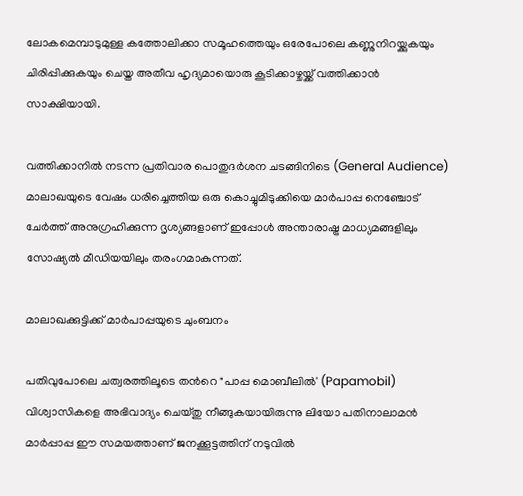ലോകമെമ്പാടുമുള്ള കത്തോലിക്കാ സമൂഹത്തെയും ഒരേപോലെ കണ്ണുനിറയ്ക്കുകയും ചിരിപ്പിക്കുകയും ചെയ്ത അതീവ ഹൃദ്യമായൊരു കൂടിക്കാഴ്ചയ്ക്ക് വത്തിക്കാൻ സാക്ഷിയായി.

വത്തിക്കാനിൽ നടന്ന പ്രതിവാര പൊതുദർശന ചടങ്ങിനിടെ (General Audience) മാലാഖയുടെ വേഷം ധരിച്ചെത്തിയ ഒരു കൊച്ചുമിടുക്കിയെ മാർപാപ്പ നെഞ്ചോട് ചേർത്ത് അനുഗ്രഹിക്കുന്ന ദൃശ്യങ്ങളാണ് ഇപ്പോൾ അന്താരാഷ്ട്ര മാധ്യമങ്ങളിലും സോഷ്യൽ മീഡിയയിലും തരംഗമാകുന്നത്.

മാലാഖക്കുട്ടിക്ക് മാർപാപ്പയുടെ ചുംബനം

പതിവുപോലെ ചത്വരത്തിലൂടെ തന്‍റെ "പാപ്പ മൊബീലിൽ' (Papamobil) വിശ്വാസികളെ അഭിവാദ്യം ചെയ്തു നീങ്ങുകയായിരുന്നു ലിയോ പതിനാലാമൻ മാർപ്പാപ്പ ഈ സമയത്താണ് ജനക്കൂട്ടത്തിന് നടുവിൽ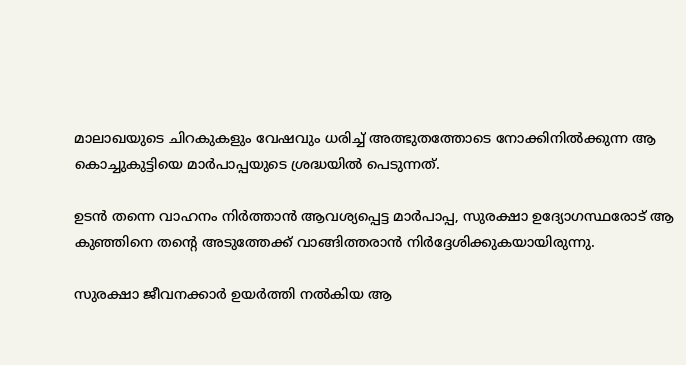മാലാഖയുടെ ചിറകുകളും വേഷവും ധരിച്ച് അത്ഭുതത്തോടെ നോക്കിനിൽക്കുന്ന ആ കൊച്ചുകുട്ടിയെ മാർപാപ്പയുടെ ശ്രദ്ധയിൽ പെടുന്നത്.

ഉടൻ തന്നെ വാഹനം നിർത്താൻ ആവശ്യപ്പെട്ട മാർപാപ്പ, സുരക്ഷാ ഉദ്യോഗസ്ഥരോട് ആ കുഞ്ഞിനെ തന്‍റെ അടുത്തേക്ക് വാങ്ങിത്തരാൻ നിർദ്ദേശിക്കുകയായിരുന്നു.

സുരക്ഷാ ജീവനക്കാർ ഉയർത്തി നൽകിയ ആ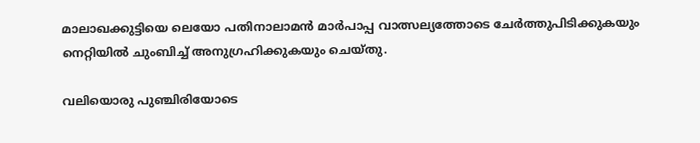മാലാഖക്കുട്ടിയെ ലെയോ പതിനാലാമൻ മാർപാപ്പ വാത്സല്യത്തോടെ ചേർത്തുപിടിക്കുകയും നെറ്റിയിൽ ചുംബിച്ച് അനുഗ്രഹിക്കുകയും ചെയ്തു.

വലിയൊരു പുഞ്ചിരിയോടെ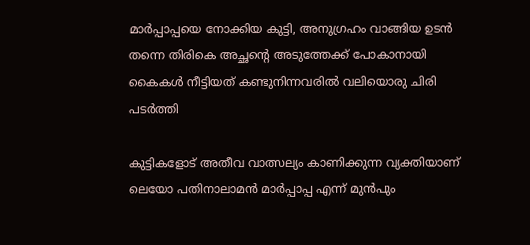മാർപ്പാപ്പയെ നോക്കിയ കുട്ടി, അനുഗ്രഹം വാങ്ങിയ ഉടൻ തന്നെ തിരികെ അച്ഛന്‍റെ അടുത്തേക്ക് പോകാനായി കൈകൾ നീട്ടിയത് കണ്ടുനിന്നവരിൽ വലിയൊരു ചിരി പടർത്തി

കുട്ടികളോട് അതീവ വാത്സല്യം കാണിക്കുന്ന വ്യക്തിയാണ് ലെയോ പതിനാലാമൻ മാർപ്പാപ്പ എന്ന് മുൻപും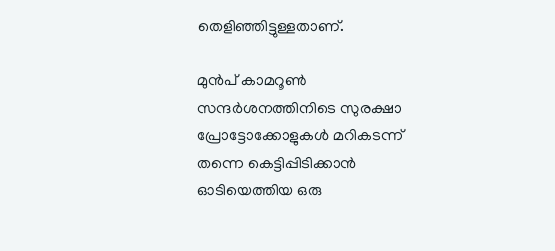തെളിഞ്ഞിട്ടുള്ളതാണ്.

മുൻപ് കാമറൂൺ സന്ദർശനത്തിനിടെ സുരക്ഷാ പ്രോട്ടോക്കോളുകൾ മറികടന്ന് തന്നെ കെട്ടിപ്പിടിക്കാൻ ഓടിയെത്തിയ ഒരു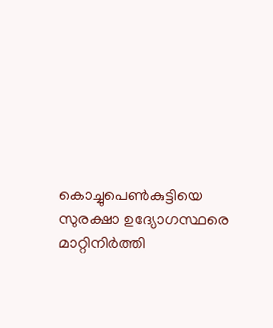കൊച്ചുപെൺകുട്ടിയെ സുരക്ഷാ ഉദ്യോഗസ്ഥരെ മാറ്റിനിർത്തി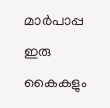മാർപാപ്പ ഇരു കൈകളും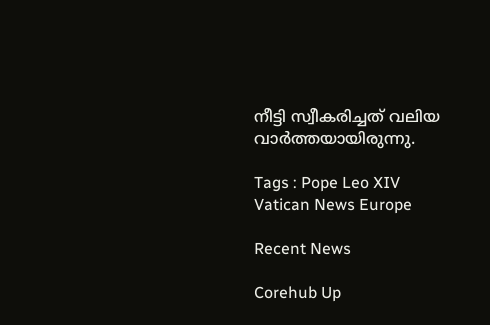നീട്ടി സ്വീകരിച്ചത് വലിയ വാർത്തയായിരുന്നു.

Tags : Pope Leo XIV Vatican News Europe

Recent News

Corehub Up